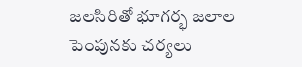జలసిరితో భూగర్భ జలాల పెంపునకు చర్యలు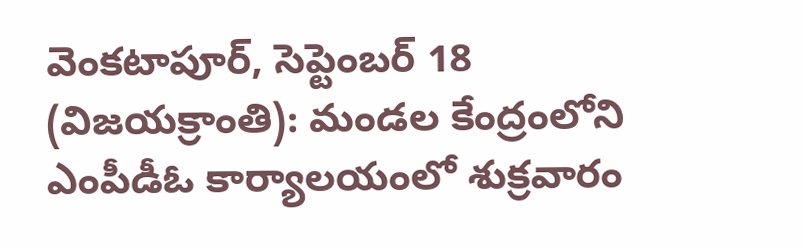వెంకటాపూర్, సెప్టెంబర్ 18 (విజయక్రాంతి): మండల కేంద్రంలోని ఎంపీడీఓ కార్యాలయంలో శుక్రవారం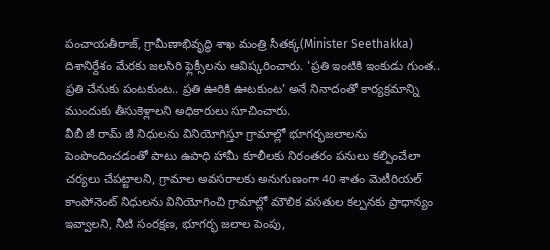పంచాయతీరాజ్, గ్రామీణాభివృద్ధి శాఖ మంత్రి సీతక్క(Minister Seethakka) దిశానిర్దేశం మేరకు జలసిరి ఫ్లెక్సీలను ఆవిష్కరించారు. 'ప్రతి ఇంటికి ఇంకుడు గుంత.. ప్రతి చేనుకు పంటకుంట.. ప్రతి ఊరికి ఊటకుంట’ అనే నినాదంతో కార్యక్రమాన్ని ముందుకు తీసుకెళ్లాలని అధికారులు సూచించారు.
వీబీ జీ రామ్ జీ నిధులను వినియోగిస్తూ గ్రామాల్లో భూగర్భజలాలను పెంపొందించడంతో పాటు ఉపాధి హామీ కూలీలకు నిరంతరం పనులు కల్పించేలా చర్యలు చేపట్టాలని, గ్రామాల అవసరాలకు అనుగుణంగా 40 శాతం మెటీరియల్ కాంపోనెంట్ నిధులను వినియోగించి గ్రామాల్లో మౌలిక వసతుల కల్పనకు ప్రాధాన్యం ఇవ్వాలని, నీటి సంరక్షణ, భూగర్భ జలాల పెంపు,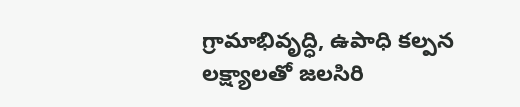గ్రామాభివృద్ధి, ఉపాధి కల్పన లక్ష్యాలతో జలసిరి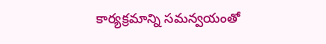కార్యక్రమాన్ని సమన్వయంతో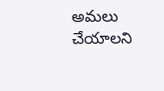అమలు చేయాలని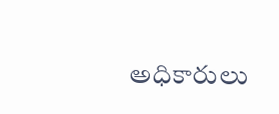అధికారులు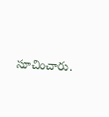సూచించారు.